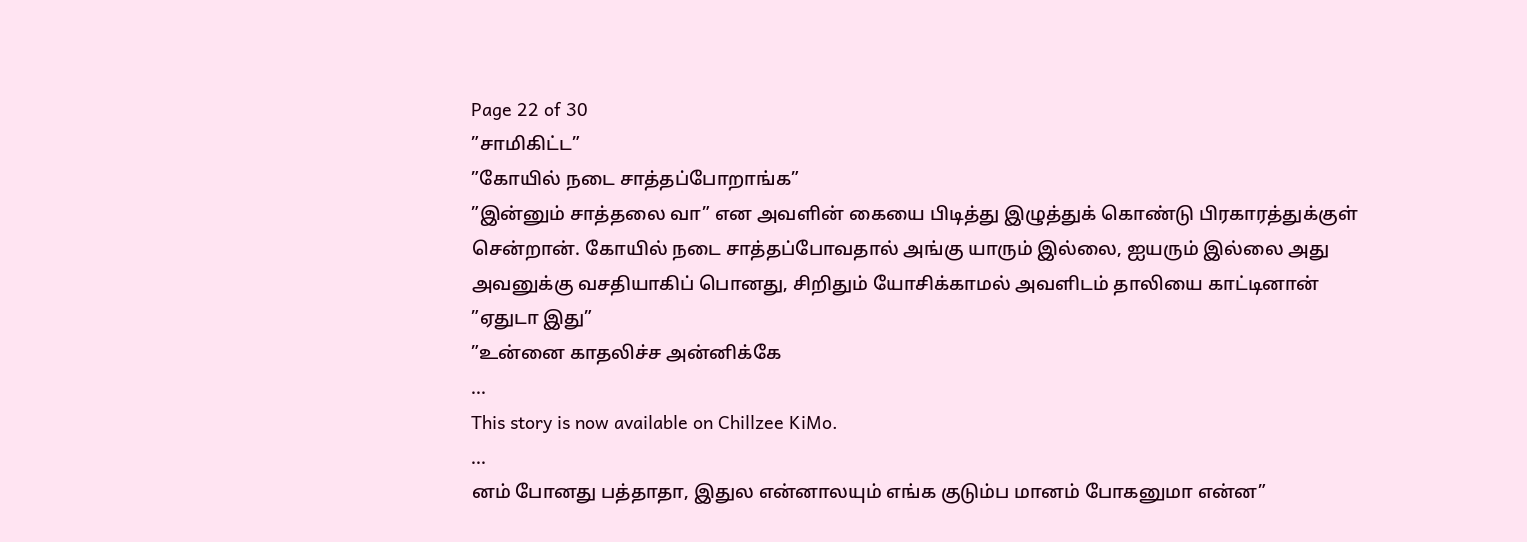Page 22 of 30
”சாமிகிட்ட”
”கோயில் நடை சாத்தப்போறாங்க”
”இன்னும் சாத்தலை வா” என அவளின் கையை பிடித்து இழுத்துக் கொண்டு பிரகாரத்துக்குள் சென்றான். கோயில் நடை சாத்தப்போவதால் அங்கு யாரும் இல்லை, ஐயரும் இல்லை அது அவனுக்கு வசதியாகிப் பொனது, சிறிதும் யோசிக்காமல் அவளிடம் தாலியை காட்டினான்
”ஏதுடா இது”
”உன்னை காதலிச்ச அன்னிக்கே
...
This story is now available on Chillzee KiMo.
...
னம் போனது பத்தாதா, இதுல என்னாலயும் எங்க குடும்ப மானம் போகனுமா என்ன”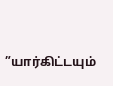”யார்கிட்டயும்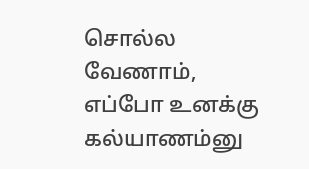சொல்ல வேணாம், எப்போ உனக்கு கல்யாணம்னு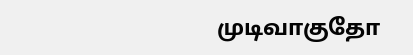முடிவாகுதோ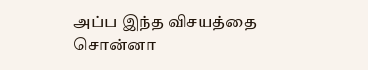அப்ப இந்த விசயத்தை சொன்னா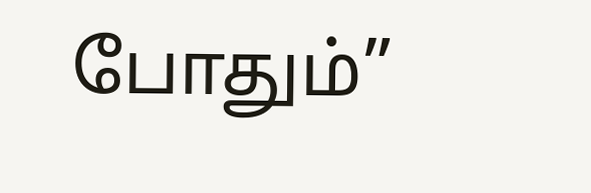போதும்”